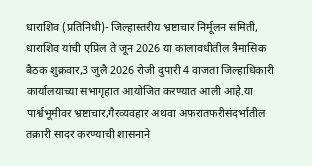धाराशिव (प्रतिनिधी)- जिल्हास्तरीय भ्रष्टाचार निर्मूलन समिती, धाराशिव यांची एप्रिल ते जून 2026 या कालावधीतील त्रैमासिक बैठक शुक्रवार,3 जुलै 2026 रोजी दुपारी 4 वाजता जिल्हाधिकारी कार्यालयाच्या सभागृहात आयोजित करण्यात आली आहे.या पार्श्वभूमीवर भ्रष्टाचार,गैरव्यवहार अथवा अफरातफरीसंदर्भातील तक्रारी सादर करण्याची शासनाने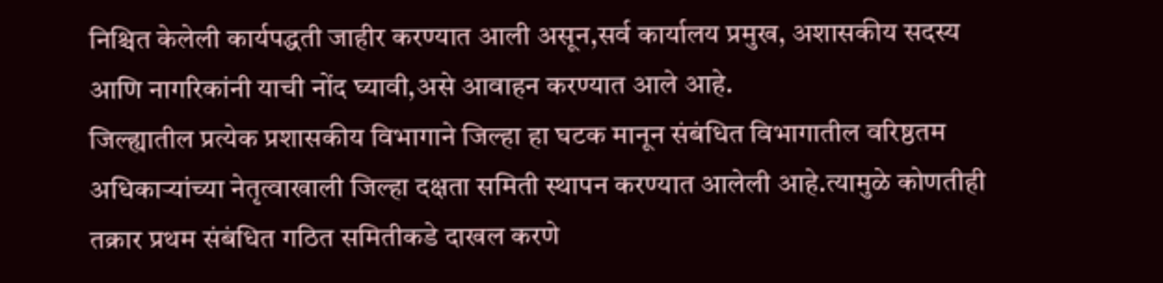निश्चित केलेली कार्यपद्धती जाहीर करण्यात आली असून,सर्व कार्यालय प्रमुख, अशासकीय सदस्य आणि नागरिकांनी याची नोंद घ्यावी,असे आवाहन करण्यात आले आहे.
जिल्ह्यातील प्रत्येक प्रशासकीय विभागाने जिल्हा हा घटक मानून संबंधित विभागातील वरिष्ठतम अधिकाऱ्यांच्या नेतृत्वाखाली जिल्हा दक्षता समिती स्थापन करण्यात आलेली आहे.त्यामुळे कोणतीही तक्रार प्रथम संबंधित गठित समितीकडे दाखल करणे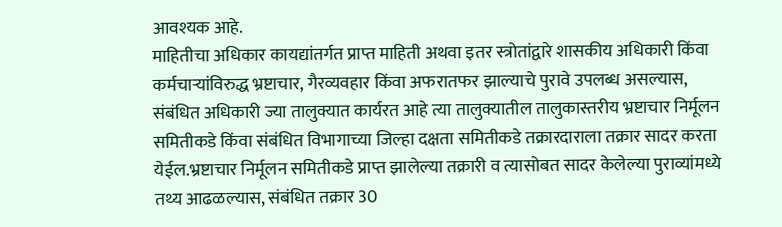आवश्यक आहे.
माहितीचा अधिकार कायद्यांतर्गत प्राप्त माहिती अथवा इतर स्त्रोतांद्वारे शासकीय अधिकारी किंवा कर्मचाऱ्यांविरुद्ध भ्रष्टाचार, गैरव्यवहार किंवा अफरातफर झाल्याचे पुरावे उपलब्ध असल्यास, संबंधित अधिकारी ज्या तालुक्यात कार्यरत आहे त्या तालुक्यातील तालुकास्तरीय भ्रष्टाचार निर्मूलन समितीकडे किंवा संबंधित विभागाच्या जिल्हा दक्षता समितीकडे तक्रारदाराला तक्रार सादर करता येईल.भ्रष्टाचार निर्मूलन समितीकडे प्राप्त झालेल्या तक्रारी व त्यासोबत सादर केलेल्या पुराव्यांमध्ये तथ्य आढळल्यास, संबंधित तक्रार 30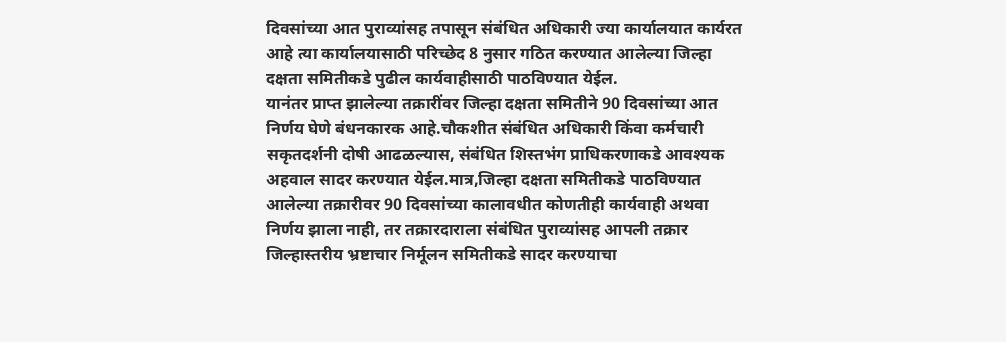दिवसांच्या आत पुराव्यांसह तपासून संबंधित अधिकारी ज्या कार्यालयात कार्यरत आहे त्या कार्यालयासाठी परिच्छेद 8 नुसार गठित करण्यात आलेल्या जिल्हा दक्षता समितीकडे पुढील कार्यवाहीसाठी पाठविण्यात येईल.
यानंतर प्राप्त झालेल्या तक्रारींवर जिल्हा दक्षता समितीने 90 दिवसांच्या आत निर्णय घेणे बंधनकारक आहे.चौकशीत संबंधित अधिकारी किंवा कर्मचारी सकृतदर्शनी दोषी आढळल्यास, संबंधित शिस्तभंग प्राधिकरणाकडे आवश्यक अहवाल सादर करण्यात येईल.मात्र,जिल्हा दक्षता समितीकडे पाठविण्यात आलेल्या तक्रारीवर 90 दिवसांच्या कालावधीत कोणतीही कार्यवाही अथवा निर्णय झाला नाही, तर तक्रारदाराला संबंधित पुराव्यांसह आपली तक्रार जिल्हास्तरीय भ्रष्टाचार निर्मूलन समितीकडे सादर करण्याचा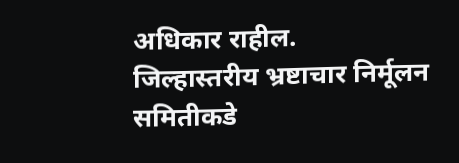अधिकार राहील.
जिल्हास्तरीय भ्रष्टाचार निर्मूलन समितीकडे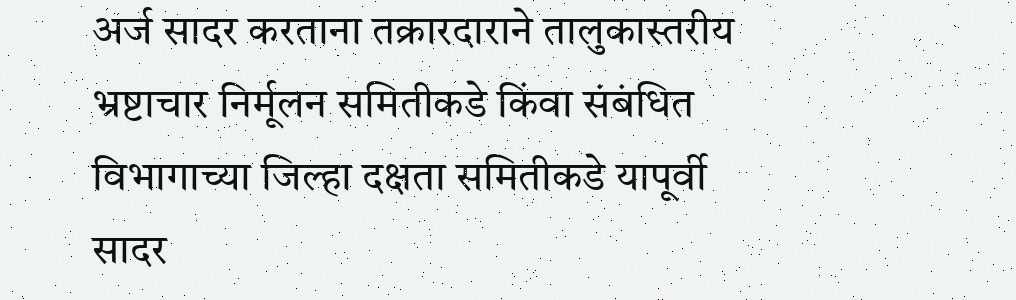अर्ज सादर करताना तक्रारदाराने तालुकास्तरीय भ्रष्टाचार निर्मूलन समितीकडे किंवा संबंधित विभागाच्या जिल्हा दक्षता समितीकडे यापूर्वी सादर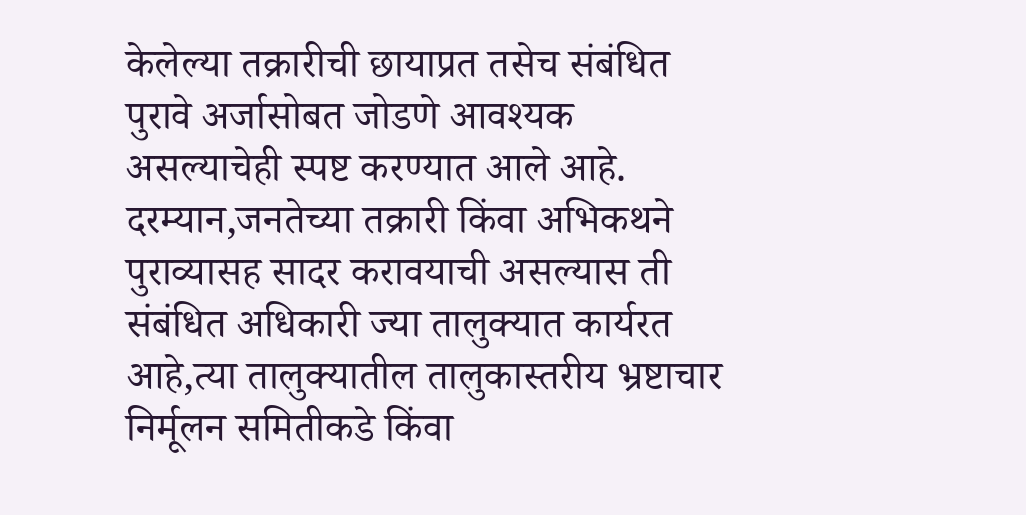केलेल्या तक्रारीची छायाप्रत तसेच संबंधित पुरावे अर्जासोबत जोडणे आवश्यक असल्याचेही स्पष्ट करण्यात आले आहे.
दरम्यान,जनतेच्या तक्रारी किंवा अभिकथने पुराव्यासह सादर करावयाची असल्यास ती संबंधित अधिकारी ज्या तालुक्यात कार्यरत आहे,त्या तालुक्यातील तालुकास्तरीय भ्रष्टाचार निर्मूलन समितीकडे किंवा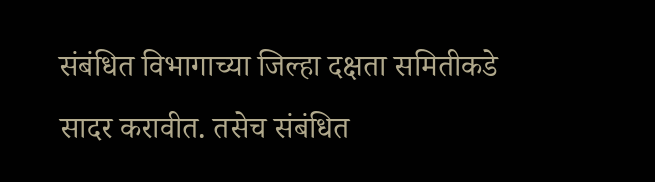संबंधित विभागाच्या जिल्हा दक्षता समितीकडे सादर करावीत. तसेच संबंधित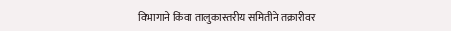विभागाने किंवा तालुकास्तरीय समितीने तक्रारीवर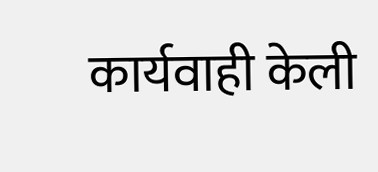कार्यवाही केली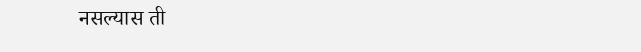नसल्यास ती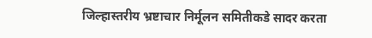जिल्हास्तरीय भ्रष्टाचार निर्मूलन समितीकडे सादर करता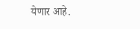येणार आहे.